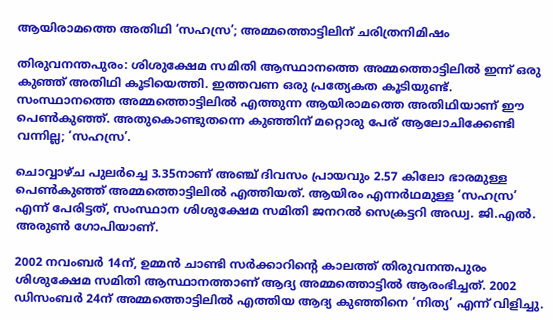ആയിരാമത്തെ അതിഥി ‘സഹസ്ര’; അമ്മത്തൊട്ടിലിന് ചരിത്രനിമിഷം

തിരുവനന്തപുരം: ശിശുക്ഷേമ സമിതി ആസ്ഥാനത്തെ അമ്മത്തൊട്ടിലിൽ ഇന്ന് ഒരു കുഞ്ഞ് അതിഥി കൂടിയെത്തി. ഇത്തവണ ഒരു പ്രത്യേകത കൂടിയുണ്ട്. സംസ്ഥാനത്തെ അമ്മത്തൊട്ടിലിൽ എത്തുന്ന ആയിരാമത്തെ അതിഥിയാണ് ഈ പെൺകുഞ്ഞ്. അതുകൊണ്ടുതന്നെ കുഞ്ഞിന് മറ്റൊരു പേര് ആലോചിക്കേണ്ടി വന്നില്ല; ‘സഹസ്ര’.

ചൊവ്വാഴ്ച പുലർച്ചെ 3.35നാണ് അഞ്ച് ദിവസം പ്രായവും 2.57 കിലോ ഭാരമുള്ള പെൺകുഞ്ഞ് അമ്മത്തൊട്ടിലിൽ എത്തിയത്. ആയിരം എന്നർഥമുള്ള ‘സഹസ്ര’ എന്ന് പേരിട്ടത്, സംസ്ഥാന ശിശുക്ഷേമ സമിതി ജനറൽ സെക്രട്ടറി അഡ്വ. ജി.എൽ. അരുൺ ഗോപിയാണ്.

2002 നവംബർ 14ന്, ഉമ്മൻ ചാണ്ടി സർക്കാറിന്റെ കാലത്ത് തിരുവനന്തപുരം ശിശുക്ഷേമ സമിതി ആസ്ഥാനത്താണ് ആദ്യ അമ്മത്തൊട്ടിൽ ആരംഭിച്ചത്. 2002 ഡിസംബർ 24ന് അമ്മത്തൊട്ടിലിൽ എത്തിയ ആദ്യ കുഞ്ഞിനെ ‘നിത്യ’ എന്ന് വിളിച്ചു.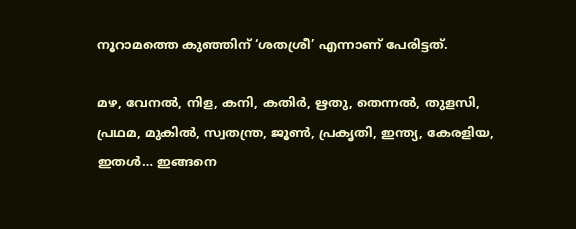നൂറാമത്തെ കുഞ്ഞിന് ‘ശതശ്രീ’ എന്നാണ് പേരിട്ടത്.

മഴ, വേനൽ, നിള, കനി, കതിർ, ഋതു, തെന്നൽ, തുളസി, പ്രഥമ, മുകിൽ, സ്വതന്ത്ര, ജൂൺ, പ്രകൃതി, ഇന്ത്യ, കേരളിയ, ഇതൾ… ഇങ്ങനെ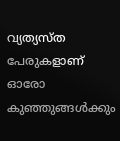വ്യത്യസ്ത പേരുകളാണ് ഓരോ കുഞ്ഞുങ്ങൾക്കും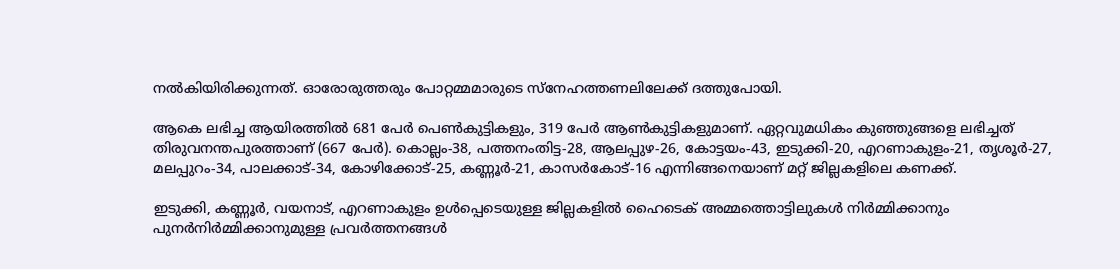നൽകിയിരിക്കുന്നത്. ഓരോരുത്തരും പോറ്റമ്മമാരുടെ സ്നേഹത്തണലിലേക്ക് ദത്തുപോയി.

ആകെ ലഭിച്ച ആയിരത്തിൽ 681 പേർ പെൺകുട്ടികളും, 319 പേർ ആൺകുട്ടികളുമാണ്. ഏറ്റവുമധികം കുഞ്ഞുങ്ങളെ ലഭിച്ചത് തിരുവനന്തപുരത്താണ് (667 പേർ). കൊല്ലം-38, പത്തനംതിട്ട-28, ആലപ്പുഴ-26, കോട്ടയം-43, ഇടുക്കി-20, എറണാകുളം-21, തൃശൂർ-27, മലപ്പുറം-34, പാലക്കാട്-34, കോഴിക്കോട്-25, കണ്ണൂർ-21, കാസർകോട്-16 എന്നിങ്ങനെയാണ് മറ്റ് ജില്ലകളിലെ കണക്ക്.

ഇടുക്കി, കണ്ണൂർ, വയനാട്, എറണാകുളം ഉൾപ്പെടെയുള്ള ജില്ലകളിൽ ഹൈടെക് അമ്മത്തൊട്ടിലുകൾ നിർമ്മിക്കാനും പുനർനിർമ്മിക്കാനുമുള്ള പ്രവർത്തനങ്ങൾ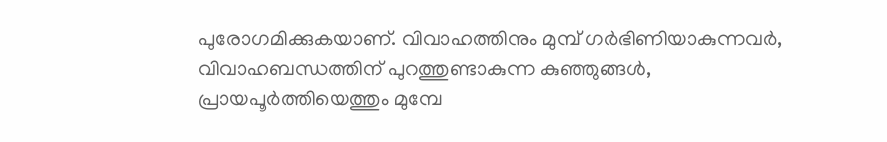പുരോഗമിക്കുകയാണ്. വിവാഹത്തിനും മുമ്പ് ഗര്‍ഭിണിയാകുന്നവര്‍, വിവാഹബന്ധത്തിന് പുറത്തുണ്ടാകുന്ന കുഞ്ഞുങ്ങള്‍, പ്രായപൂര്‍ത്തിയെത്തും മുമ്പേ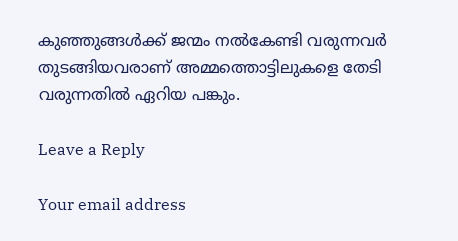കുഞ്ഞുങ്ങള്‍ക്ക് ജന്മം നല്‍കേണ്ടി വരുന്നവർ തുടങ്ങിയവരാണ് അമ്മത്തൊട്ടിലുകളെ തേടി വരുന്നതില്‍ ഏറിയ പങ്കും.

Leave a Reply

Your email address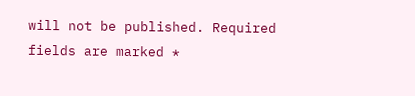will not be published. Required fields are marked *